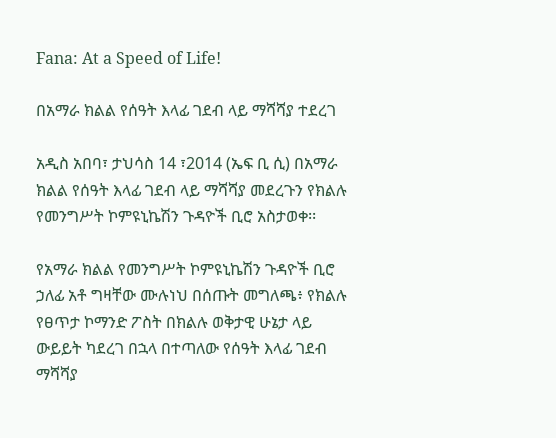Fana: At a Speed of Life!

በአማራ ክልል የሰዓት እላፊ ገደብ ላይ ማሻሻያ ተደረገ

አዲስ አበባ፣ ታህሳስ 14 ፣2014 (ኤፍ ቢ ሲ) በአማራ ክልል የሰዓት እላፊ ገደብ ላይ ማሻሻያ መደረጉን የክልሉ የመንግሥት ኮምዩኒኬሽን ጉዳዮች ቢሮ አስታወቀ፡፡

የአማራ ክልል የመንግሥት ኮምዩኒኬሽን ጉዳዮች ቢሮ ኃለፊ አቶ ግዛቸው ሙሉነህ በሰጡት መግለጫ፥ የክልሉ የፀጥታ ኮማንድ ፖስት በክልሉ ወቅታዊ ሁኔታ ላይ ውይይት ካደረገ በኋላ በተጣለው የሰዓት እላፊ ገደብ ማሻሻያ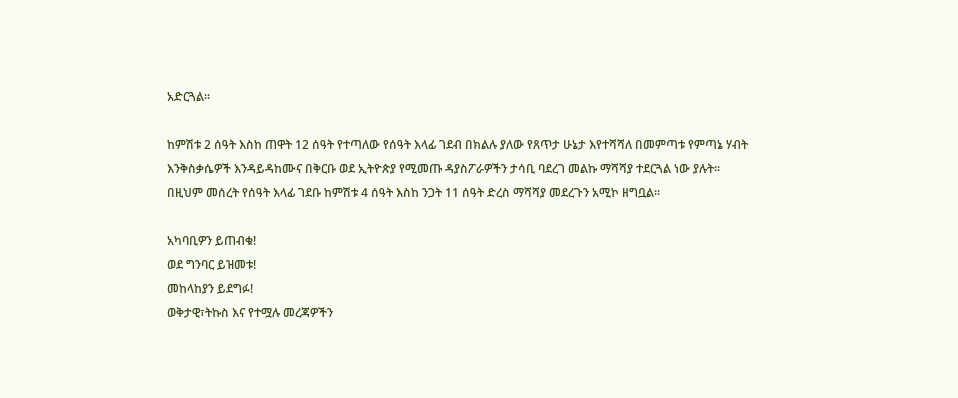አድርጓል፡፡

ከምሽቱ 2 ሰዓት እስከ ጠዋት 12 ሰዓት የተጣለው የሰዓት እላፊ ገደብ በክልሉ ያለው የጸጥታ ሁኔታ እየተሻሻለ በመምጣቱ የምጣኔ ሃብት እንቅስቃሴዎች እንዳይዳከሙና በቅርቡ ወደ ኢትዮጵያ የሚመጡ ዳያስፖራዎችን ታሳቢ ባደረገ መልኩ ማሻሻያ ተደርጓል ነው ያሉት፡፡
በዚህም መሰረት የሰዓት እላፊ ገደቡ ከምሽቱ 4 ሰዓት እስከ ንጋት 11 ሰዓት ድረስ ማሻሻያ መደረጉን አሚኮ ዘግቧል፡፡

አካባቢዎን ይጠብቁ!
ወደ ግንባር ይዝመቱ!
መከላከያን ይደግፉ!
ወቅታዊ፣ትኩስ እና የተሟሉ መረጃዎችን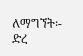ለማግኘት፡-
ድረ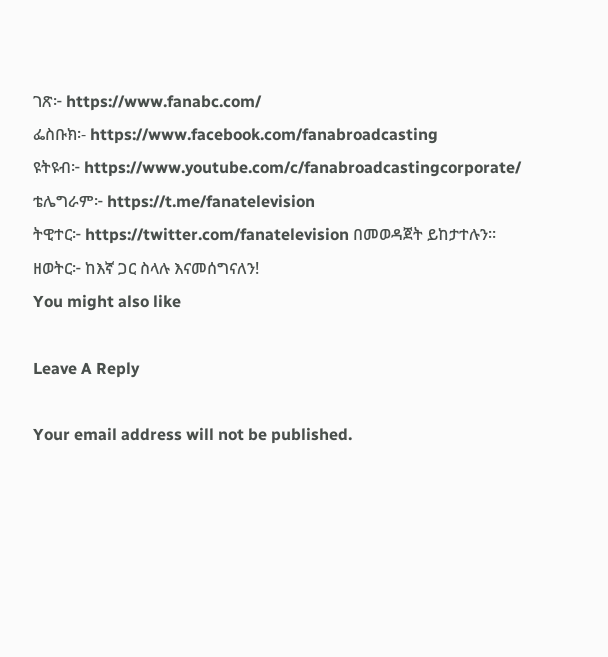ገጽ፦ https://www.fanabc.com/
ፌስቡክ፡- https://www.facebook.com/fanabroadcasting
ዩትዩብ፦ https://www.youtube.com/c/fanabroadcastingcorporate/
ቴሌግራም፦ https://t.me/fanatelevision
ትዊተር፦ https://twitter.com/fanatelevision በመወዳጀት ይከታተሉን፡፡
ዘወትር፦ ከእኛ ጋር ስላሉ እናመሰግናለን!
You might also like

Leave A Reply

Your email address will not be published.